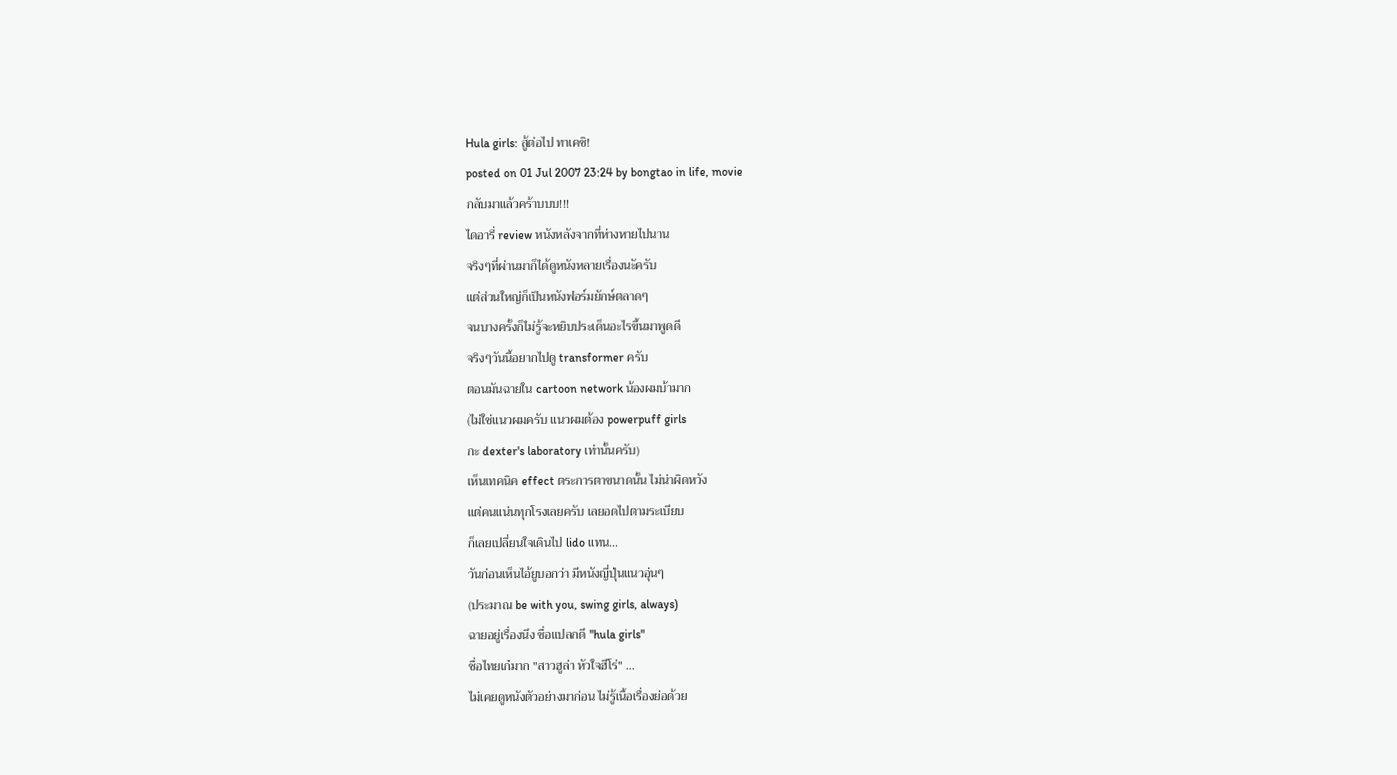Hula girls: สู้ต่อไป ทาเคชิ!
posted on 01 Jul 2007 23:24 by bongtao in life, movie
กลับมาแล้วคร้าบบบ!!!
ไดอารี่ review หนังหลังจากที่ห่างหายไปนาน
จริงๆที่ผ่านมาก็ได้ดูหนังหลายเรื่องนะัครับ
แต่ส่วนใหญ่ก็เป็นหนังฟอร์มยักษ์ตลาดๆ
จนบางครั้งก็ไม่รู้จะหยิบประเด็นอะไรขึ้นมาพูดดี
จริงๆวันนี้อยากไปดู transformer ครับ
ตอนมันฉายใน cartoon network น้องผมบ้ามาก
(ไม่ใช่แนวผมครับ แนวผมต้อง powerpuff girls
กะ dexter's laboratory เท่านั้นครับ)
เห็นเทคนิค effect ตระการตาขนาดนั้น ไม่น่าผิดหวัง
แต่คนแน่นทุกโรงเลยครับ เลยอดไปตามระเบียบ
ก็เลยเปลี่ยนใจเดินไป lido แทน...
วันก่อนเห็นไอ้ยูบอกว่า มีหนังญี่ปุ่นแนวอุ่นๆ
(ประมาณ be with you, swing girls, always)
ฉายอยู่เรื่องนึง ชื่อแปลกดี "hula girls"
ชื่อไทยเก๋มาก "สาวฮูล่า หัวใจฮีโร่" ...
ไม่เคยดูหนังตัวอย่างมาก่อน ไม่รู้เนื้อเรื่องย่อด้วย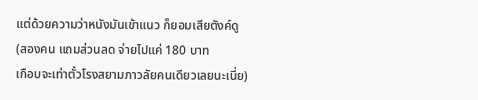แต่ด้วยความว่าหนังมันเข้าแนว ก็ยอมเสียตังค์ดู
(สองคน แถมส่วนลด จ่ายไปแค่ 180 บาท
เกือบจะเท่าตั๋วโรงสยามภาวลัยคนเดียวเลยนะเนี่ย)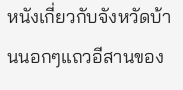หนังเกี่ยวกับจังหวัดบ้านนอกๆแถวอีสานของ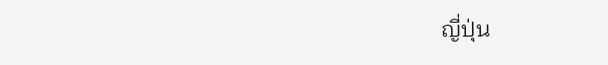ญี่ปุ่น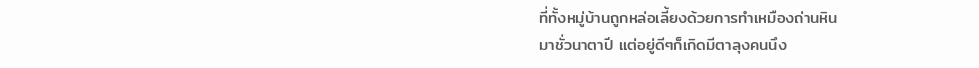ที่ทั้งหมู่บ้านถูกหล่อเลี้ยงด้วยการทำเหมืองถ่านหิน
มาชั่วนาตาปี แต่อยู่ดีๆก็เกิดมีตาลุงคนนึง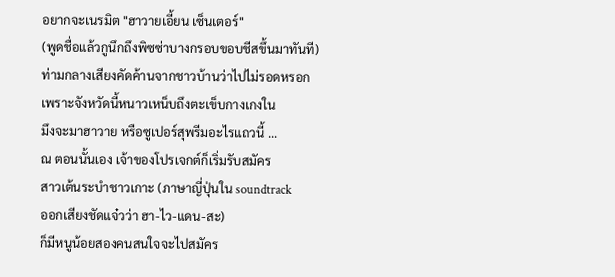อยากจะเนรมิต "ฮาวายเอี้ยน เซ็นเตอร์"
(พูดชื่อแล้วกูนึกถึงพิซซ่าบางกรอบขอบชีสขึ้นมาทันที)
ท่ามกลางเสียงคัดค้านจากชาวบ้านว่าไปไม่รอดหรอก
เพราะจังหวัดนี้หนาวเหน็บถึงตะเข็บกางเกงใน
มึงจะมาฮาวาย หรือซูเปอร์สุพรีมอะไรแถวนี้ ...
ณ ตอนนั้นเอง เจ้าของโปรเจกต์ก็เริ่มรับสมัคร
สาวเต้นระบำชาวเกาะ (ภาษาญี่ปุ่นใน soundtrack
ออกเสียงชัดแจ๋วว่า ฮา-ไว-แดน-สะ)
ก็มีหนูน้อยสองคนสนใจจะไปสมัคร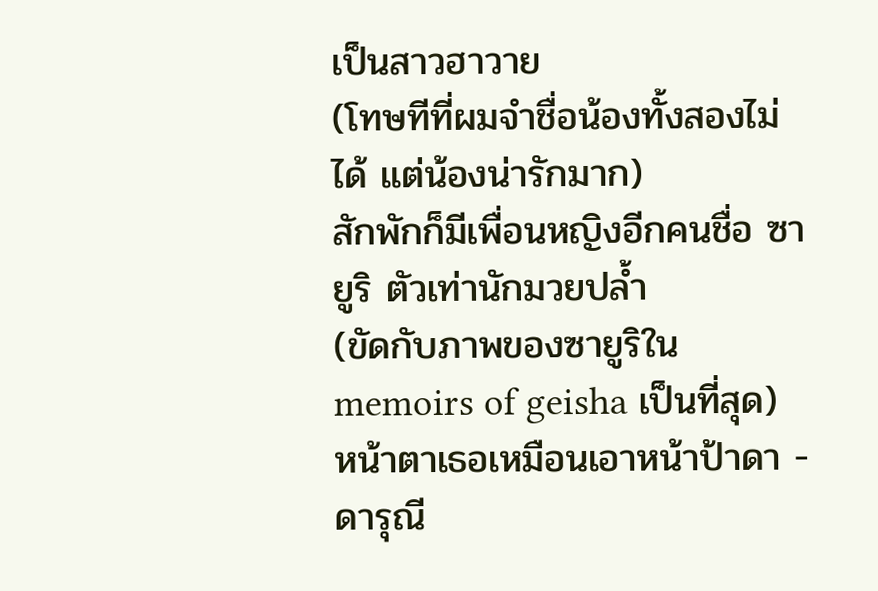เป็นสาวฮาวาย
(โทษทีที่ผมจำชื่อน้องทั้งสองไม่ได้ แต่น้องน่ารักมาก)
สักพักก็มีเพื่อนหญิงอีกคนชื่อ ซายูริ ตัวเท่านักมวยปล้ำ
(ขัดกับภาพของซายูริใน memoirs of geisha เป็นที่สุด)
หน้าตาเธอเหมือนเอาหน้าป้าดา - ดารุณี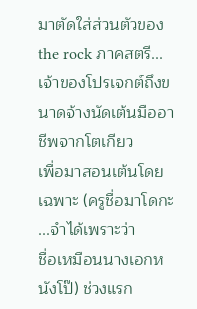มาตัดใส่ส่วนตัวของ the rock ภาคสตรี...
เจ้าของโปรเจกต์ถึงขนาดจ้างนัดเต้นมืออาชีพจากโตเกียว
เพื่อมาสอนเต้นโดยเฉพาะ (ครูชื่อมาโดกะ ...จำได้เพราะว่า
ชื่อเหมือนนางเอกหนังโป๊) ช่วงแรก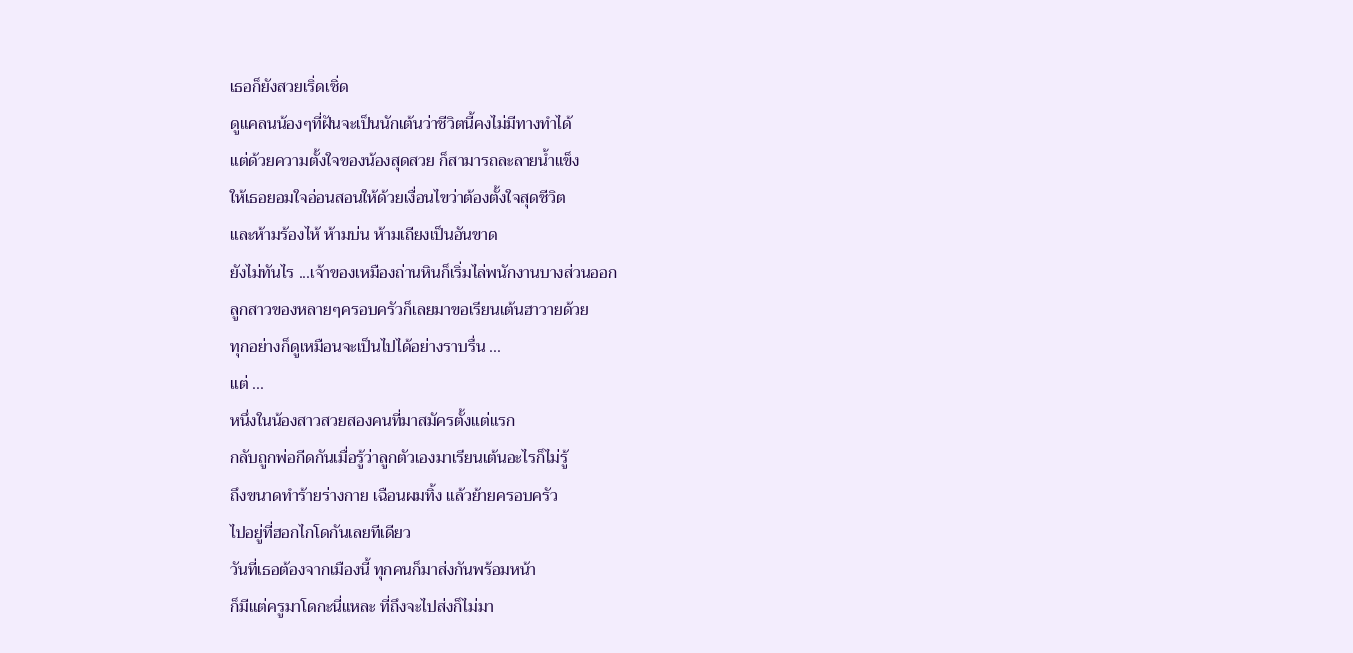เธอก็ยังสวยเริ่ดเชิ่ด
ดูแคลนน้องๆที่ฝันจะเป็นนักเต้นว่าชีวิตนี้คงไม่มีทางทำได้
แต่ด้วยความตั้งใจของน้องสุดสวย ก็สามารถละลายน้ำแข็ง
ให้เธอยอมใจอ่อนสอนให้ด้วยเงื่อนไขว่าต้องตั้งใจสุดชีวิต
และห้ามร้องไห้ ห้ามบ่น ห้ามเถียงเป็นอันขาด
ยังไม่ทันไร ...เจ้าของเหมืองถ่านหินก็เริ่มไล่พนักงานบางส่วนออก
ลูกสาวของหลายๆครอบครัวก็เลยมาขอเรียนเต้นฮาวายด้วย
ทุกอย่างก็ดูเหมือนจะเป็นไปได้อย่างราบรื่น ...
แต่ ...
หนึ่งในน้องสาวสวยสองคนที่มาสมัครตั้งแต่แรก
กลับถูกพ่อกีดกันเมื่อรู้ว่าลูกตัวเองมาเรียนเต้นอะไรก็ไม่รู้
ถึงขนาดทำร้ายร่างกาย เฉือนผมทิ้ง แล้วย้ายครอบครัว
ไปอยู่ที่ฮอกไกโดกันเลยทีเดียว
วันที่เธอต้องจากเมืองนี้ ทุกคนก็มาส่งกันพร้อมหน้า
ก็มีแต่ครูมาโดกะนี่แหละ ที่ถึงจะไปส่งก็ไม่มา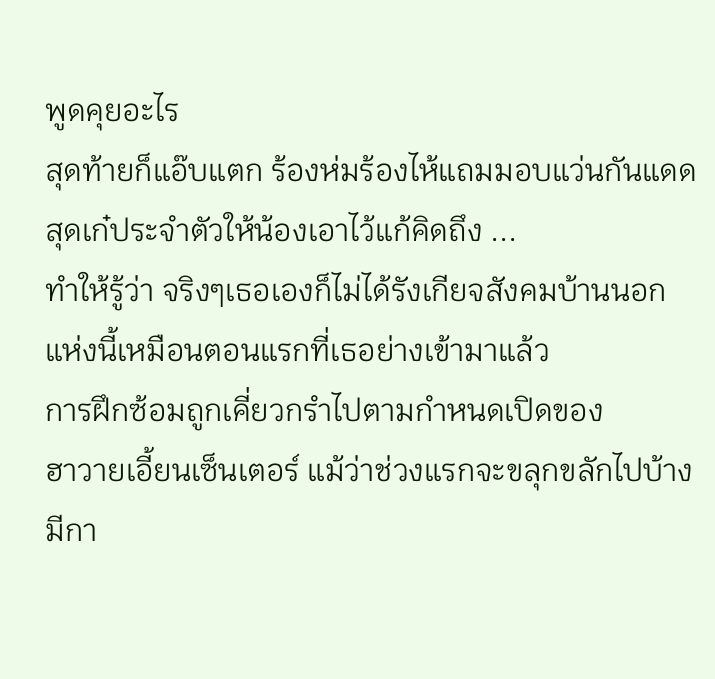พูดคุยอะไร
สุดท้ายก็แอ๊บแตก ร้องห่มร้องไห้แถมมอบแว่นกันแดด
สุดเก๋ประจำตัวให้น้องเอาไว้แก้คิดถึง ...
ทำให้รู้ว่า จริงๆเธอเองก็ไม่ได้รังเกียจสังคมบ้านนอก
แห่งนี้เหมือนตอนแรกที่เธอย่างเข้ามาแล้ว
การฝึกซ้อมถูกเคี่ยวกรำไปตามกำหนดเปิดของ
ฮาวายเอี้ยนเซ็นเตอร์ แม้ว่าช่วงแรกจะขลุกขลักไปบ้าง
มีกา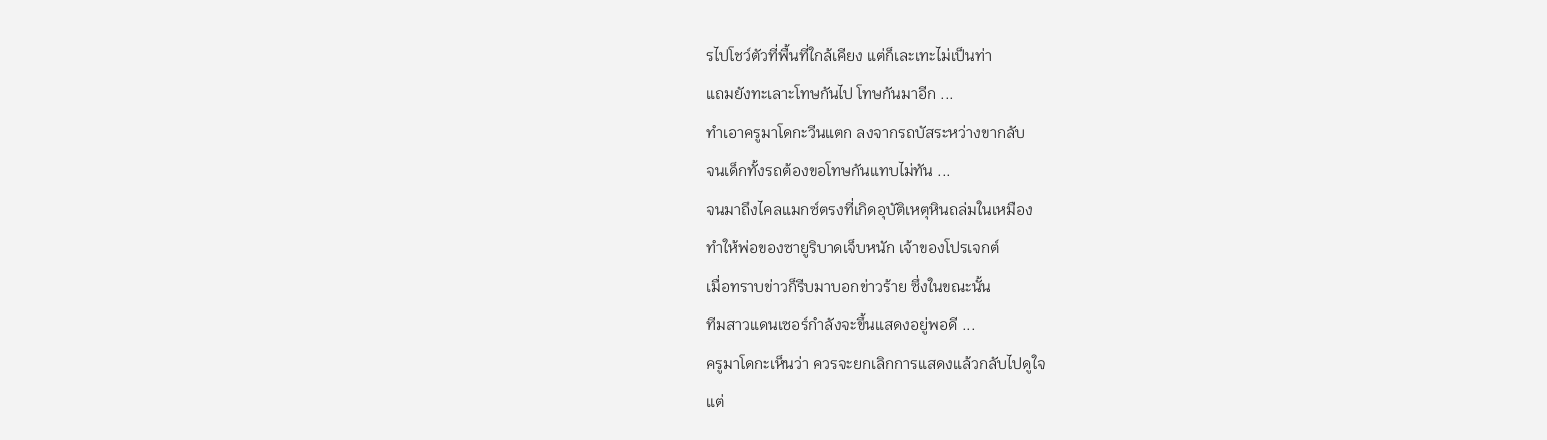รไปโชว์ตัวที่พื้นที่ใกล้เคียง แต่ก็เละเทะไม่เป็นท่า
แถมยังทะเลาะโทษกันไป โทษกันมาอีก ...
ทำเอาครูมาโดกะวีนแตก ลงจากรถบัสระหว่างขากลับ
จนเด็กทั้งรถต้องขอโทษกันแทบไม่ทัน ...
จนมาถึงไคลแมกซ์ตรงที่เกิดอุบัติเหตุหินถล่มในเหมือง
ทำให้พ่อของซายูริบาดเจ็บหนัก เจ้าของโปรเจกต์
เมื่อทราบข่าวก็รีบมาบอกข่าวร้าย ซึ่งในขณะนั้น
ทีมสาวแดนเซอร์กำลังจะขึ้นแสดงอยู่พอดี ...
ครูมาโดกะเห็นว่า ควรจะยกเลิกการแสดงแล้วกลับไปดูใจ
แต่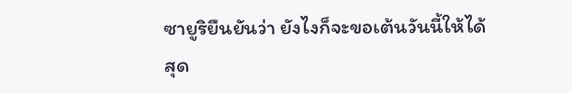ซายูริยืนยันว่า ยังไงก็จะขอเต้นวันนี้ให้ได้
สุด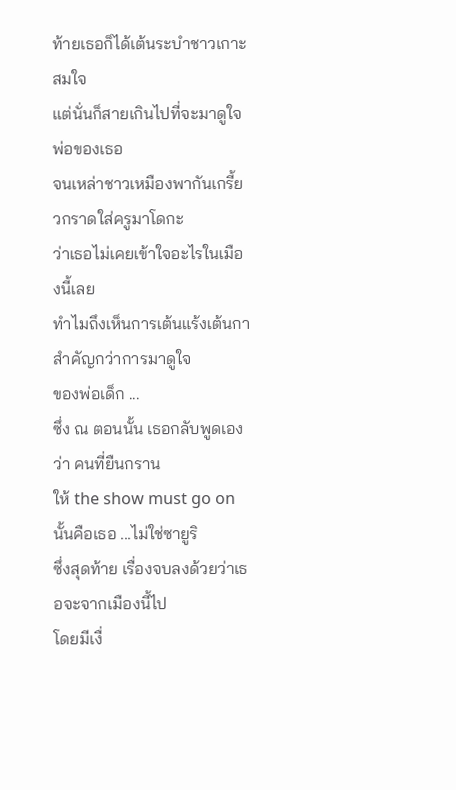ท้ายเธอก็ได้เต้นระบำชาวเกาะสมใจ
แต่นั่นก็สายเกินไปที่จะมาดูใจพ่อของเธอ
จนเหล่าชาวเหมืองพากันเกรี้ยวกราดใส่ครูมาโดกะ
ว่าเธอไม่เคยเข้าใจอะไรในเมืองนี้เลย
ทำไมถึงเห็นการเต้นแร้งเต้นกาสำคัญกว่าการมาดูใจ
ของพ่อเด็ก ...
ซึ่ง ณ ตอนนั้น เธอกลับพูดเองว่า คนที่ยืนกราน
ให้ the show must go on นั้นคือเธอ ...ไม่ใช่ซายูริ
ซึ่งสุดท้าย เรื่องจบลงด้วยว่าเธอจะจากเมืองนี้ไป
โดยมีเงื่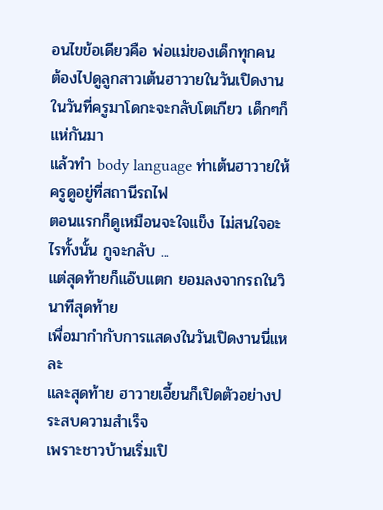อนไขข้อเดียวคือ พ่อแม่ของเด็กทุกคน
ต้องไปดูลูกสาวเต้นฮาวายในวันเปิดงาน
ในวันที่ครูมาโดกะจะกลับโตเกียว เด็กๆก็แห่กันมา
แล้วทำ body language ท่าเต้นฮาวายให้ครูดูอยู่ที่สถานีรถไฟ
ตอนแรกก็ดูเหมือนจะใจแข็ง ไม่สนใจอะไรทั้งนั้น กูจะกลับ ...
แต่สุดท้ายก็แอ๊บแตก ยอมลงจากรถในวินาทีสุดท้าย
เพื่อมากำกับการแสดงในวันเปิดงานนี่แหละ
และสุดท้าย ฮาวายเอี้ยนก็เปิดตัวอย่างประสบความสำเร็จ
เพราะชาวบ้านเริ่มเปิ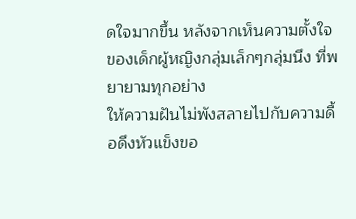ดใจมากขึ้น หลังจากเห็นความตั้งใจ
ของเด็กผู้หญิงกลุ่มเล็กๆกลุ่มนึง ที่พยายามทุกอย่าง
ให้ความฝันไม่พังสลายไปกับความดื้อดึงหัวแข็งขอ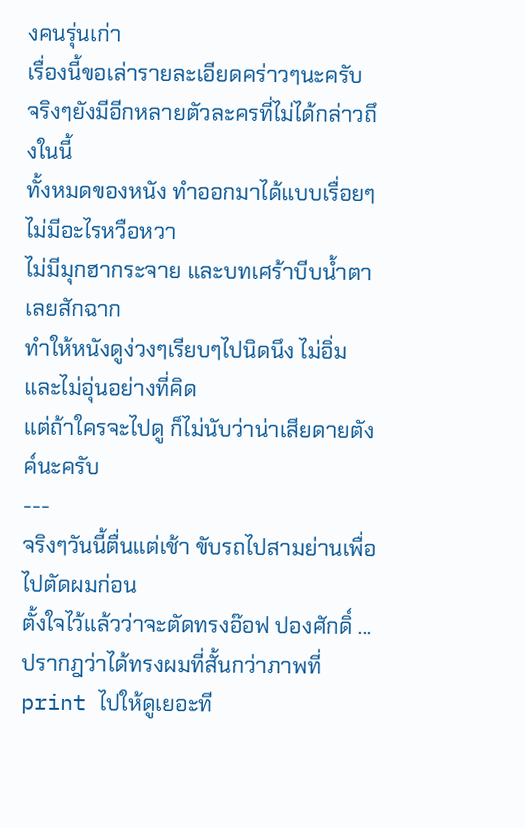งคนรุ่นเก่า
เรื่องนี้ขอเล่ารายละเอียดคร่าวๆนะครับ
จริงๆยังมีอีกหลายตัวละครที่ไม่ได้กล่าวถึงในนี้
ทั้งหมดของหนัง ทำออกมาได้แบบเรื่อยๆ ไม่มีอะไรหวือหวา
ไม่มีมุกฮากระจาย และบทเศร้าบีบน้ำตาเลยสักฉาก
ทำให้หนังดูง่วงๆเรียบๆไปนิดนึง ไม่อิ่มและไม่อุ่นอย่างที่คิด
แต่ถ้าใครจะไปดู ก็ไม่นับว่าน่าเสียดายตังค์นะครับ
---
จริงๆวันนี้ตื่นแต่เช้า ขับรถไปสามย่านเพื่อไปตัดผมก่อน
ตั้งใจไว้แล้วว่าจะตัดทรงอ๊อฟ ปองศักดิ์ ...
ปรากฎว่าได้ทรงผมที่สั้นกว่าภาพที่ print ไปให้ดูเยอะที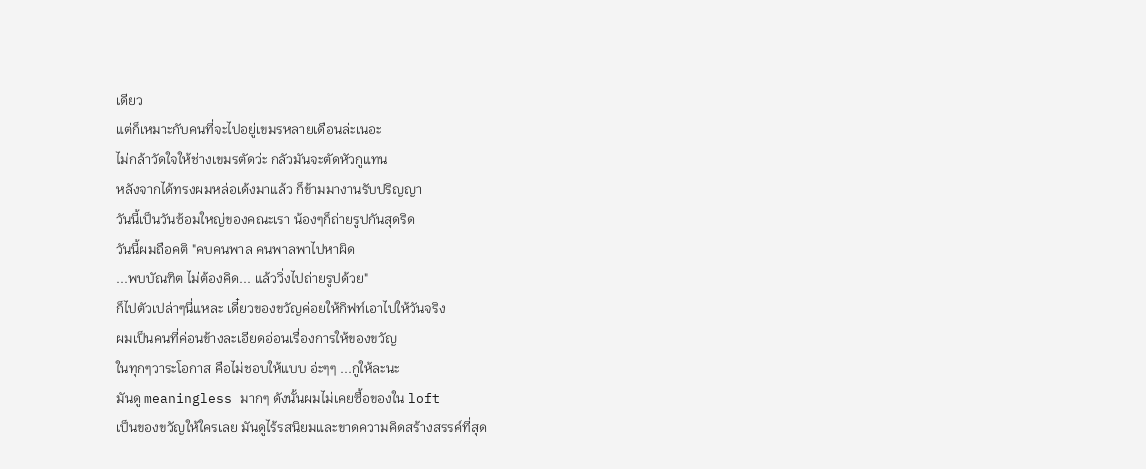เดียว
แต่ก็เหมาะกับคนที่จะไปอยู่เขมรหลายเดือนล่ะเนอะ
ไม่กล้าวัดใจให้ช่างเขมรตัดว่ะ กลัวมันจะตัดหัวกูแทน
หลังจากได้ทรงผมหล่อเด้งมาแล้ว ก็ข้ามมางานรับปริญญา
วันนี้เป็นวันซ้อมใหญ่ของคณะเรา น้องๆก็ถ่ายรูปกันสุดริด
วันนี้ผมถือคติ "คบคนพาล คนพาลพาไปหาผิด
...พบบัณฑิต ไม่ต้องคิด... แล้ววิ่งไปถ่ายรูปด้วย"
ก็ไปตัวเปล่าๆนี่แหละ เดี๋ยวของขวัญค่อยให้กิฟท์เอาไปให้วันจริง
ผมเป็นคนที่ค่อนข้างละเอียดอ่อนเรื่องการให้ของขวัญ
ในทุกๆวาระโอกาส คือไม่ชอบให้แบบ อ่ะๆๆ ...กูให้ละนะ
มันดู meaningless มากๆ ดังนั้นผมไม่เคยซื้อของใน loft
เป็นของขวัญให้ใครเลย มันดูไร้รสนิยมและขาดความคิดสร้างสรรค์ที่สุด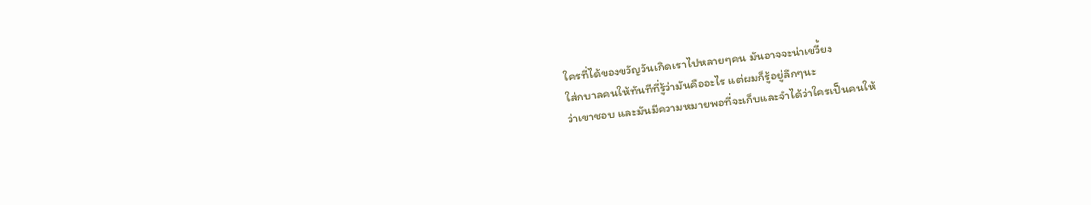ใครที่ได้ของขวัญวันเกิดเราไปหลายๆคน มันอาจจะน่าเขวี้ยง
ใส่กบาลคนให้ทันทีที่รู้ว่ามันคืออะไร แต่ผมก็รู้อยู่ลึกๆนะ
ว่าเขาชอบ และมันมีความหมายพอที่จะเก็บและจำได้ว่าใครเป็นคนให้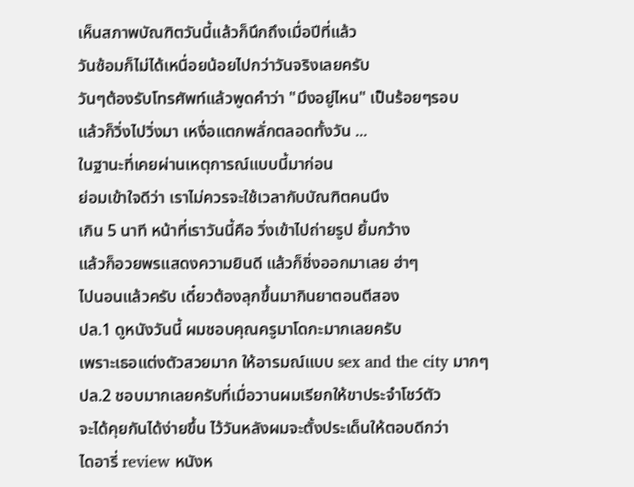เห็นสภาพบัณฑิตวันนี้แล้วก็นึกถึงเมื่อปีที่แล้ว
วันซ้อมก็ไม่ได้เหนื่อยน้อยไปกว่าวันจริงเลยครับ
วันๆต้องรับโทรศัพท์แล้วพูดคำว่า "มึงอยู่ไหน" เป็นร้อยๆรอบ
แล้วก็วิ่งไปวิ่งมา เหงื่อแตกพลั่กตลอดทั้งวัน ...
ในฐานะที่เคยผ่านเหตุการณ์แบบนี้มาก่อน
ย่อมเข้าใจดีว่า เราไม่ควรจะใช้เวลากับบัณฑิตคนนึง
เกิน 5 นาที หน้าที่เราวันนี้คือ วิ่งเข้าไปถ่ายรูป ยิ้มกว้าง
แล้วก็อวยพรแสดงความยินดี แล้วก็ชิ่งออกมาเลย ฮ่าๆ
ไปนอนแล้วครับ เดี๋ยวต้องลุกขึ้นมากินยาตอนตีสอง
ปล.1 ดูหนังวันนี้ ผมชอบคุณครูมาโดกะมากเลยครับ
เพราะเธอแต่งตัวสวยมาก ให้อารมณ์แบบ sex and the city มากๆ
ปล.2 ชอบมากเลยครับที่เมื่อวานผมเรียกให้ขาประจำโชว์ตัว
จะได้คุยกันได้ง่ายขึ้น ไว้วันหลังผมจะตั้งประเด็นให้ตอบดีกว่า
ไดอารี่ review หนังห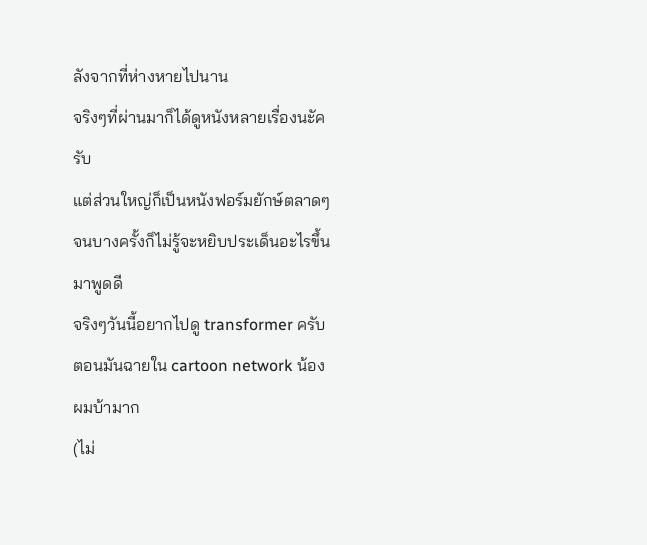ลังจากที่ห่างหายไปนาน
จริงๆที่ผ่านมาก็ได้ดูหนังหลายเรื่องนะัครับ
แต่ส่วนใหญ่ก็เป็นหนังฟอร์มยักษ์ตลาดๆ
จนบางครั้งก็ไม่รู้จะหยิบประเด็นอะไรขึ้นมาพูดดี
จริงๆวันนี้อยากไปดู transformer ครับ
ตอนมันฉายใน cartoon network น้องผมบ้ามาก
(ไม่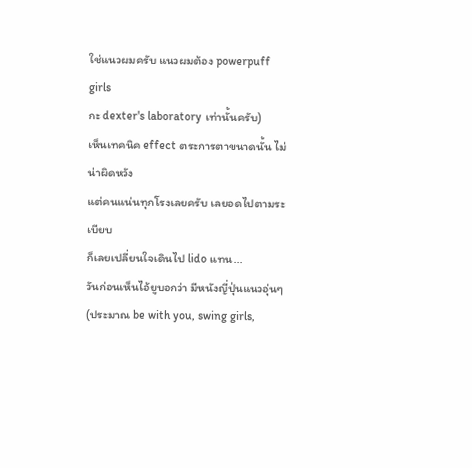ใช่แนวผมครับ แนวผมต้อง powerpuff girls
กะ dexter's laboratory เท่านั้นครับ)
เห็นเทคนิค effect ตระการตาขนาดนั้น ไม่น่าผิดหวัง
แต่คนแน่นทุกโรงเลยครับ เลยอดไปตามระเบียบ
ก็เลยเปลี่ยนใจเดินไป lido แทน...
วันก่อนเห็นไอ้ยูบอกว่า มีหนังญี่ปุ่นแนวอุ่นๆ
(ประมาณ be with you, swing girls,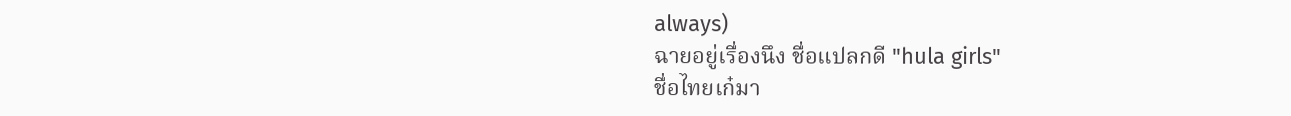always)
ฉายอยู่เรื่องนึง ชื่อแปลกดี "hula girls"
ชื่อไทยเก๋มา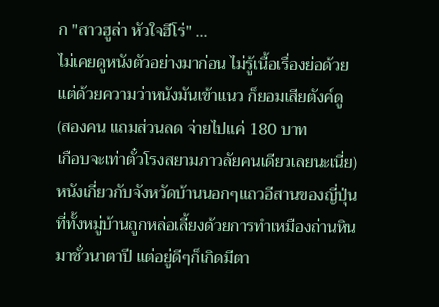ก "สาวฮูล่า หัวใจฮีโร่" ...
ไม่เคยดูหนังตัวอย่างมาก่อน ไม่รู้เนื้อเรื่องย่อด้วย
แต่ด้วยความว่าหนังมันเข้าแนว ก็ยอมเสียตังค์ดู
(สองคน แถมส่วนลด จ่ายไปแค่ 180 บาท
เกือบจะเท่าตั๋วโรงสยามภาวลัยคนเดียวเลยนะเนี่ย)
หนังเกี่ยวกับจังหวัดบ้านนอกๆแถวอีสานของญี่ปุ่น
ที่ทั้งหมู่บ้านถูกหล่อเลี้ยงด้วยการทำเหมืองถ่านหิน
มาชั่วนาตาปี แต่อยู่ดีๆก็เกิดมีตา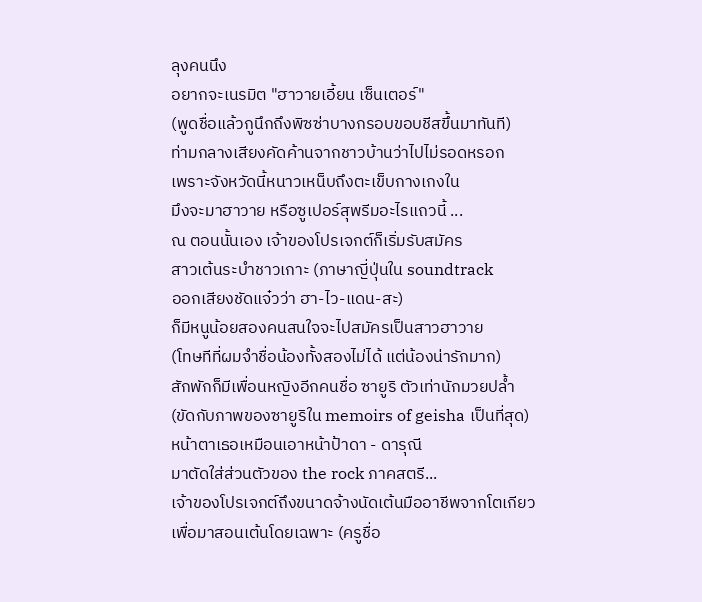ลุงคนนึง
อยากจะเนรมิต "ฮาวายเอี้ยน เซ็นเตอร์"
(พูดชื่อแล้วกูนึกถึงพิซซ่าบางกรอบขอบชีสขึ้นมาทันที)
ท่ามกลางเสียงคัดค้านจากชาวบ้านว่าไปไม่รอดหรอก
เพราะจังหวัดนี้หนาวเหน็บถึงตะเข็บกางเกงใน
มึงจะมาฮาวาย หรือซูเปอร์สุพรีมอะไรแถวนี้ ...
ณ ตอนนั้นเอง เจ้าของโปรเจกต์ก็เริ่มรับสมัคร
สาวเต้นระบำชาวเกาะ (ภาษาญี่ปุ่นใน soundtrack
ออกเสียงชัดแจ๋วว่า ฮา-ไว-แดน-สะ)
ก็มีหนูน้อยสองคนสนใจจะไปสมัครเป็นสาวฮาวาย
(โทษทีที่ผมจำชื่อน้องทั้งสองไม่ได้ แต่น้องน่ารักมาก)
สักพักก็มีเพื่อนหญิงอีกคนชื่อ ซายูริ ตัวเท่านักมวยปล้ำ
(ขัดกับภาพของซายูริใน memoirs of geisha เป็นที่สุด)
หน้าตาเธอเหมือนเอาหน้าป้าดา - ดารุณี
มาตัดใส่ส่วนตัวของ the rock ภาคสตรี...
เจ้าของโปรเจกต์ถึงขนาดจ้างนัดเต้นมืออาชีพจากโตเกียว
เพื่อมาสอนเต้นโดยเฉพาะ (ครูชื่อ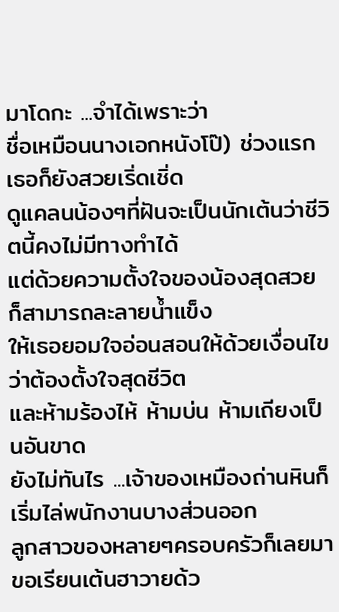มาโดกะ ...จำได้เพราะว่า
ชื่อเหมือนนางเอกหนังโป๊) ช่วงแรกเธอก็ยังสวยเริ่ดเชิ่ด
ดูแคลนน้องๆที่ฝันจะเป็นนักเต้นว่าชีวิตนี้คงไม่มีทางทำได้
แต่ด้วยความตั้งใจของน้องสุดสวย ก็สามารถละลายน้ำแข็ง
ให้เธอยอมใจอ่อนสอนให้ด้วยเงื่อนไขว่าต้องตั้งใจสุดชีวิต
และห้ามร้องไห้ ห้ามบ่น ห้ามเถียงเป็นอันขาด
ยังไม่ทันไร ...เจ้าของเหมืองถ่านหินก็เริ่มไล่พนักงานบางส่วนออก
ลูกสาวของหลายๆครอบครัวก็เลยมาขอเรียนเต้นฮาวายด้ว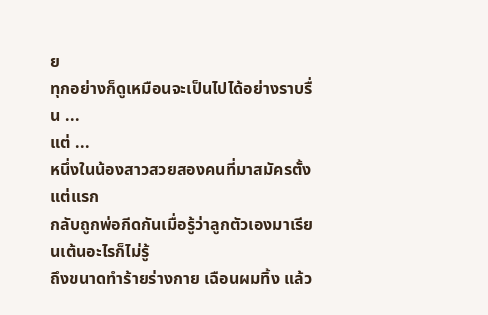ย
ทุกอย่างก็ดูเหมือนจะเป็นไปได้อย่างราบรื่น ...
แต่ ...
หนึ่งในน้องสาวสวยสองคนที่มาสมัครตั้งแต่แรก
กลับถูกพ่อกีดกันเมื่อรู้ว่าลูกตัวเองมาเรียนเต้นอะไรก็ไม่รู้
ถึงขนาดทำร้ายร่างกาย เฉือนผมทิ้ง แล้ว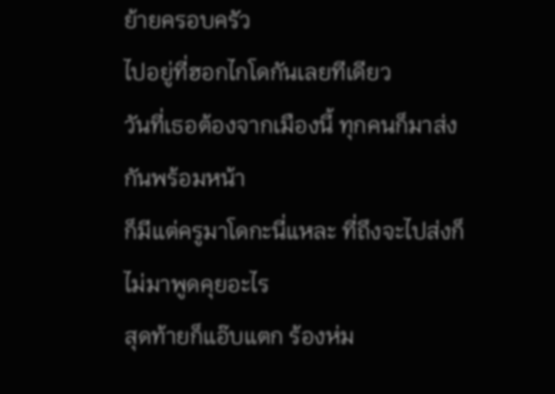ย้ายครอบครัว
ไปอยู่ที่ฮอกไกโดกันเลยทีเดียว
วันที่เธอต้องจากเมืองนี้ ทุกคนก็มาส่งกันพร้อมหน้า
ก็มีแต่ครูมาโดกะนี่แหละ ที่ถึงจะไปส่งก็ไม่มาพูดคุยอะไร
สุดท้ายก็แอ๊บแตก ร้องห่ม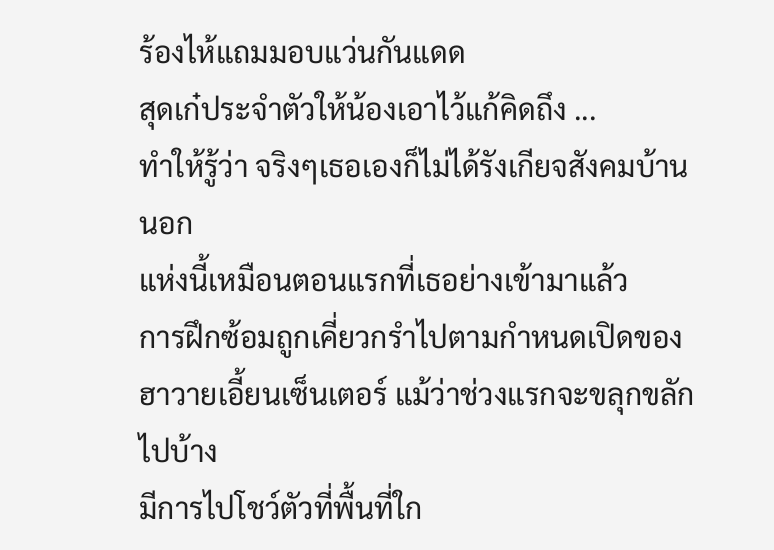ร้องไห้แถมมอบแว่นกันแดด
สุดเก๋ประจำตัวให้น้องเอาไว้แก้คิดถึง ...
ทำให้รู้ว่า จริงๆเธอเองก็ไม่ได้รังเกียจสังคมบ้านนอก
แห่งนี้เหมือนตอนแรกที่เธอย่างเข้ามาแล้ว
การฝึกซ้อมถูกเคี่ยวกรำไปตามกำหนดเปิดของ
ฮาวายเอี้ยนเซ็นเตอร์ แม้ว่าช่วงแรกจะขลุกขลักไปบ้าง
มีการไปโชว์ตัวที่พื้นที่ใก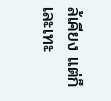ล้เคียง แต่ก็เละเทะ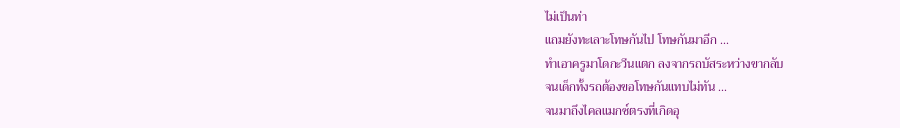ไม่เป็นท่า
แถมยังทะเลาะโทษกันไป โทษกันมาอีก ...
ทำเอาครูมาโดกะวีนแตก ลงจากรถบัสระหว่างขากลับ
จนเด็กทั้งรถต้องขอโทษกันแทบไม่ทัน ...
จนมาถึงไคลแมกซ์ตรงที่เกิดอุ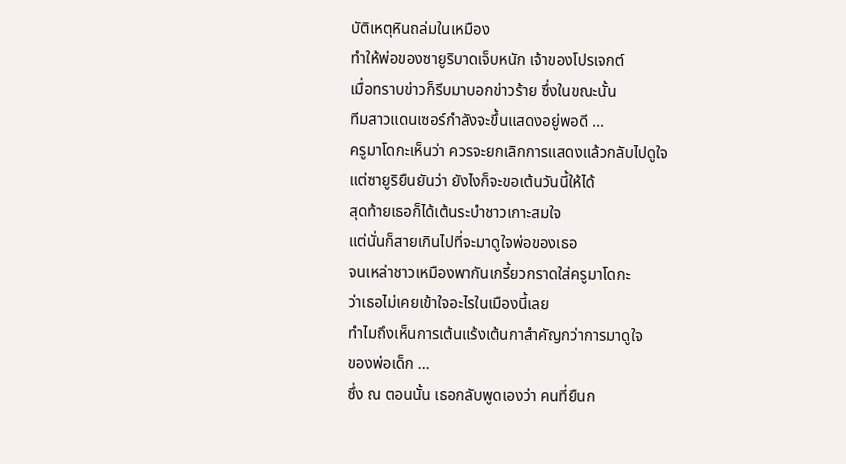บัติเหตุหินถล่มในเหมือง
ทำให้พ่อของซายูริบาดเจ็บหนัก เจ้าของโปรเจกต์
เมื่อทราบข่าวก็รีบมาบอกข่าวร้าย ซึ่งในขณะนั้น
ทีมสาวแดนเซอร์กำลังจะขึ้นแสดงอยู่พอดี ...
ครูมาโดกะเห็นว่า ควรจะยกเลิกการแสดงแล้วกลับไปดูใจ
แต่ซายูริยืนยันว่า ยังไงก็จะขอเต้นวันนี้ให้ได้
สุดท้ายเธอก็ได้เต้นระบำชาวเกาะสมใจ
แต่นั่นก็สายเกินไปที่จะมาดูใจพ่อของเธอ
จนเหล่าชาวเหมืองพากันเกรี้ยวกราดใส่ครูมาโดกะ
ว่าเธอไม่เคยเข้าใจอะไรในเมืองนี้เลย
ทำไมถึงเห็นการเต้นแร้งเต้นกาสำคัญกว่าการมาดูใจ
ของพ่อเด็ก ...
ซึ่ง ณ ตอนนั้น เธอกลับพูดเองว่า คนที่ยืนก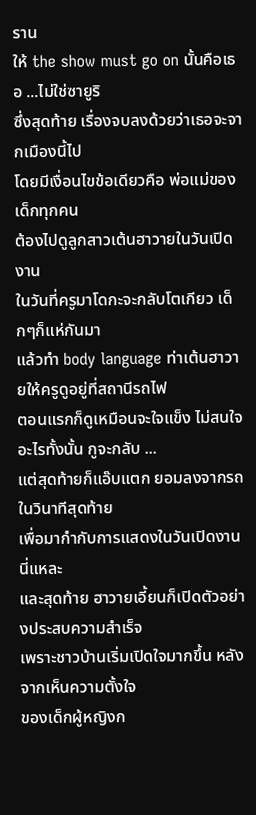ราน
ให้ the show must go on นั้นคือเธอ ...ไม่ใช่ซายูริ
ซึ่งสุดท้าย เรื่องจบลงด้วยว่าเธอจะจากเมืองนี้ไป
โดยมีเงื่อนไขข้อเดียวคือ พ่อแม่ของเด็กทุกคน
ต้องไปดูลูกสาวเต้นฮาวายในวันเปิดงาน
ในวันที่ครูมาโดกะจะกลับโตเกียว เด็กๆก็แห่กันมา
แล้วทำ body language ท่าเต้นฮาวายให้ครูดูอยู่ที่สถานีรถไฟ
ตอนแรกก็ดูเหมือนจะใจแข็ง ไม่สนใจอะไรทั้งนั้น กูจะกลับ ...
แต่สุดท้ายก็แอ๊บแตก ยอมลงจากรถในวินาทีสุดท้าย
เพื่อมากำกับการแสดงในวันเปิดงานนี่แหละ
และสุดท้าย ฮาวายเอี้ยนก็เปิดตัวอย่างประสบความสำเร็จ
เพราะชาวบ้านเริ่มเปิดใจมากขึ้น หลังจากเห็นความตั้งใจ
ของเด็กผู้หญิงก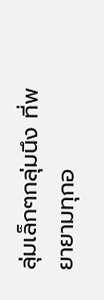ลุ่มเล็กๆกลุ่มนึง ที่พยายามทุกอ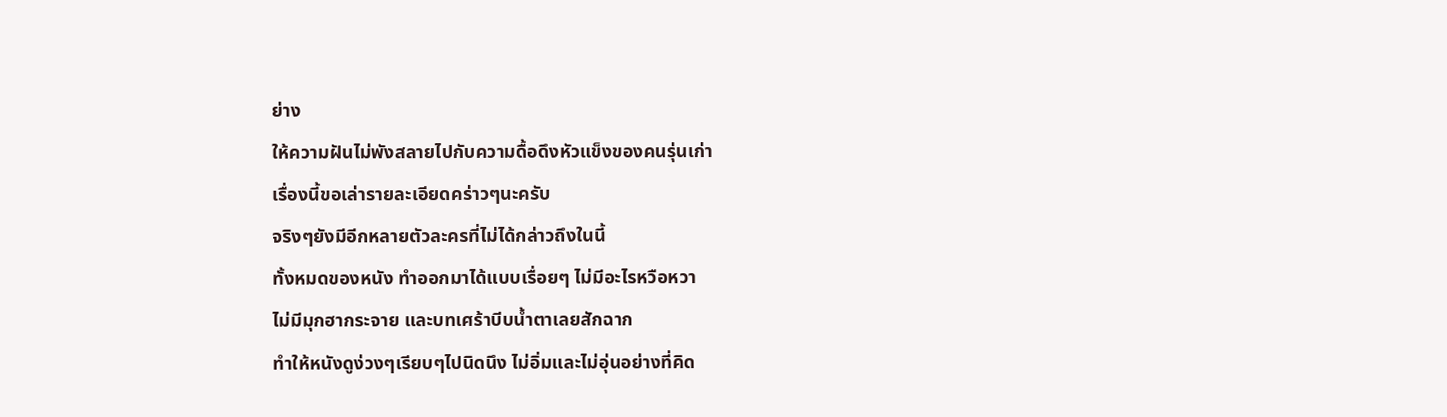ย่าง
ให้ความฝันไม่พังสลายไปกับความดื้อดึงหัวแข็งของคนรุ่นเก่า
เรื่องนี้ขอเล่ารายละเอียดคร่าวๆนะครับ
จริงๆยังมีอีกหลายตัวละครที่ไม่ได้กล่าวถึงในนี้
ทั้งหมดของหนัง ทำออกมาได้แบบเรื่อยๆ ไม่มีอะไรหวือหวา
ไม่มีมุกฮากระจาย และบทเศร้าบีบน้ำตาเลยสักฉาก
ทำให้หนังดูง่วงๆเรียบๆไปนิดนึง ไม่อิ่มและไม่อุ่นอย่างที่คิด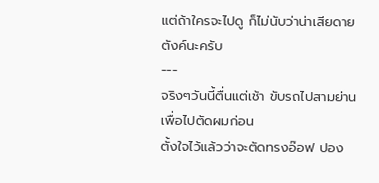แต่ถ้าใครจะไปดู ก็ไม่นับว่าน่าเสียดายตังค์นะครับ
---
จริงๆวันนี้ตื่นแต่เช้า ขับรถไปสามย่านเพื่อไปตัดผมก่อน
ตั้งใจไว้แล้วว่าจะตัดทรงอ๊อฟ ปอง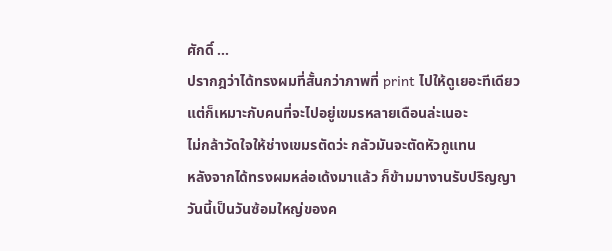ศักดิ์ ...
ปรากฎว่าได้ทรงผมที่สั้นกว่าภาพที่ print ไปให้ดูเยอะทีเดียว
แต่ก็เหมาะกับคนที่จะไปอยู่เขมรหลายเดือนล่ะเนอะ
ไม่กล้าวัดใจให้ช่างเขมรตัดว่ะ กลัวมันจะตัดหัวกูแทน
หลังจากได้ทรงผมหล่อเด้งมาแล้ว ก็ข้ามมางานรับปริญญา
วันนี้เป็นวันซ้อมใหญ่ของค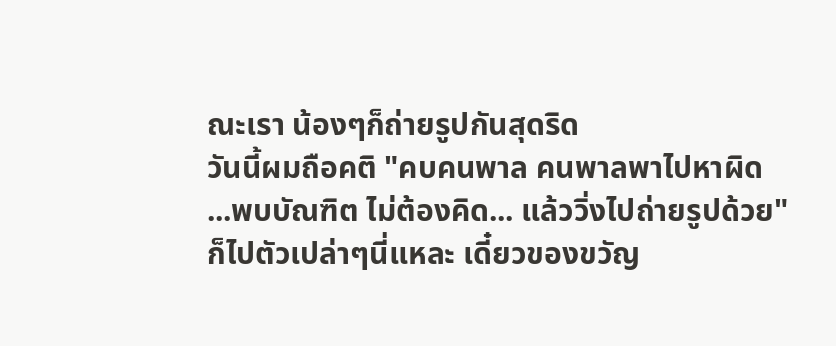ณะเรา น้องๆก็ถ่ายรูปกันสุดริด
วันนี้ผมถือคติ "คบคนพาล คนพาลพาไปหาผิด
...พบบัณฑิต ไม่ต้องคิด... แล้ววิ่งไปถ่ายรูปด้วย"
ก็ไปตัวเปล่าๆนี่แหละ เดี๋ยวของขวัญ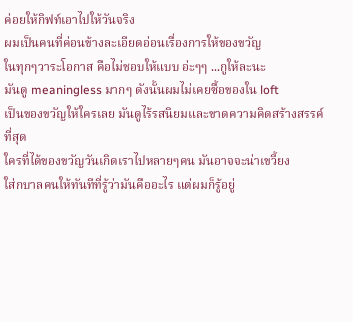ค่อยให้กิฟท์เอาไปให้วันจริง
ผมเป็นคนที่ค่อนข้างละเอียดอ่อนเรื่องการให้ของขวัญ
ในทุกๆวาระโอกาส คือไม่ชอบให้แบบ อ่ะๆๆ ...กูให้ละนะ
มันดู meaningless มากๆ ดังนั้นผมไม่เคยซื้อของใน loft
เป็นของขวัญให้ใครเลย มันดูไร้รสนิยมและขาดความคิดสร้างสรรค์ที่สุด
ใครที่ได้ของขวัญวันเกิดเราไปหลายๆคน มันอาจจะน่าเขวี้ยง
ใส่กบาลคนให้ทันทีที่รู้ว่ามันคืออะไร แต่ผมก็รู้อยู่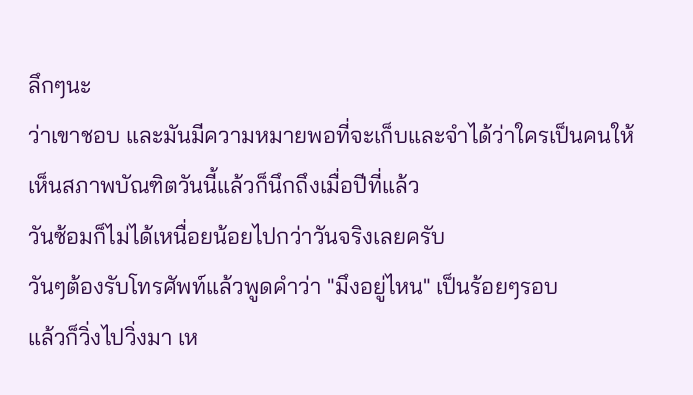ลึกๆนะ
ว่าเขาชอบ และมันมีความหมายพอที่จะเก็บและจำได้ว่าใครเป็นคนให้
เห็นสภาพบัณฑิตวันนี้แล้วก็นึกถึงเมื่อปีที่แล้ว
วันซ้อมก็ไม่ได้เหนื่อยน้อยไปกว่าวันจริงเลยครับ
วันๆต้องรับโทรศัพท์แล้วพูดคำว่า "มึงอยู่ไหน" เป็นร้อยๆรอบ
แล้วก็วิ่งไปวิ่งมา เห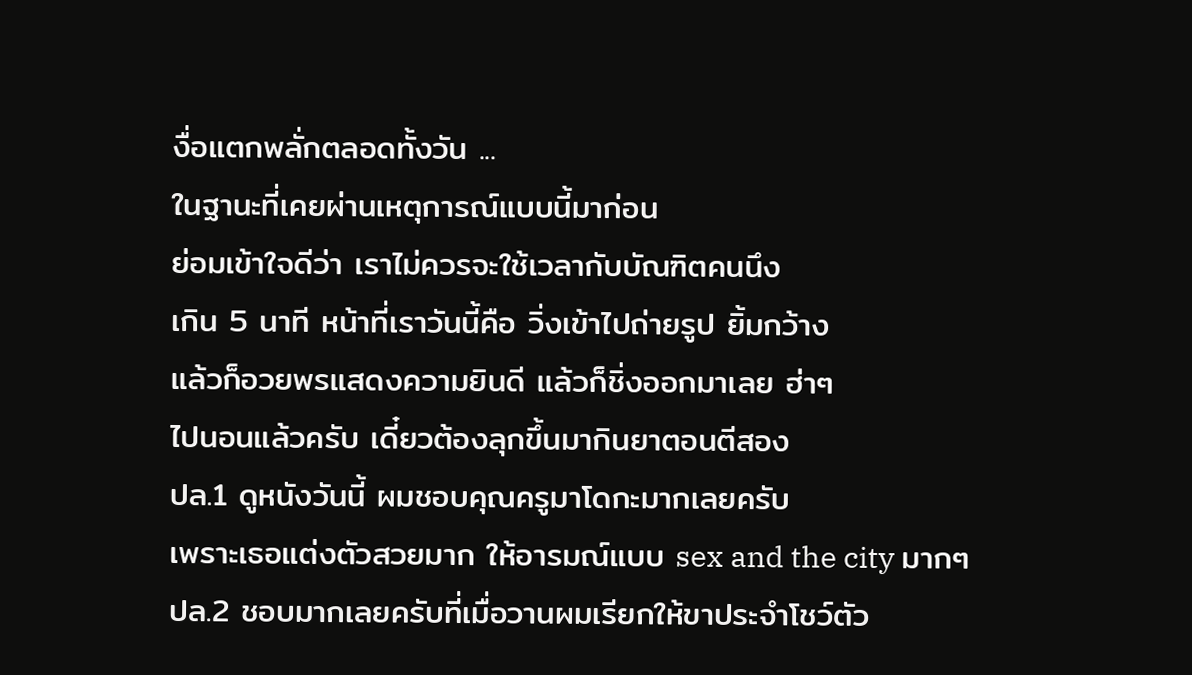งื่อแตกพลั่กตลอดทั้งวัน ...
ในฐานะที่เคยผ่านเหตุการณ์แบบนี้มาก่อน
ย่อมเข้าใจดีว่า เราไม่ควรจะใช้เวลากับบัณฑิตคนนึง
เกิน 5 นาที หน้าที่เราวันนี้คือ วิ่งเข้าไปถ่ายรูป ยิ้มกว้าง
แล้วก็อวยพรแสดงความยินดี แล้วก็ชิ่งออกมาเลย ฮ่าๆ
ไปนอนแล้วครับ เดี๋ยวต้องลุกขึ้นมากินยาตอนตีสอง
ปล.1 ดูหนังวันนี้ ผมชอบคุณครูมาโดกะมากเลยครับ
เพราะเธอแต่งตัวสวยมาก ให้อารมณ์แบบ sex and the city มากๆ
ปล.2 ชอบมากเลยครับที่เมื่อวานผมเรียกให้ขาประจำโชว์ตัว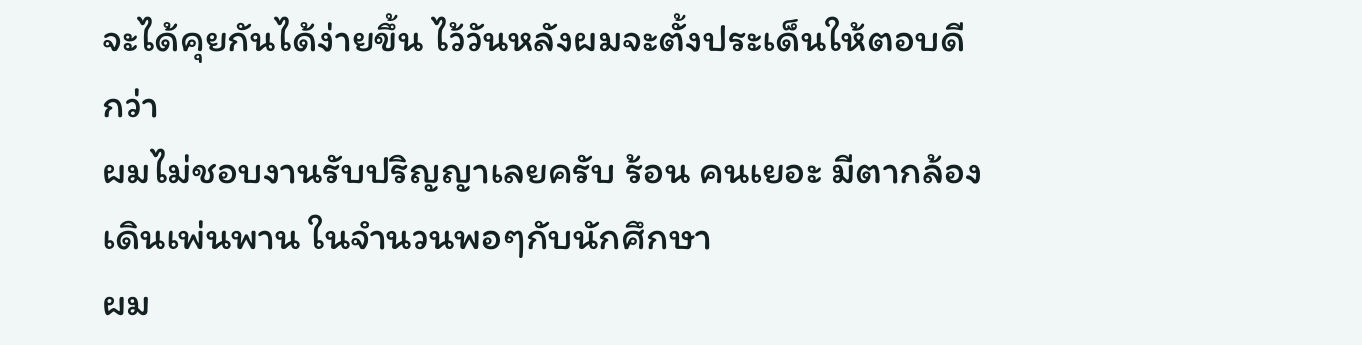จะได้คุยกันได้ง่ายขึ้น ไว้วันหลังผมจะตั้งประเด็นให้ตอบดีกว่า
ผมไม่ชอบงานรับปริญญาเลยครับ ร้อน คนเยอะ มีตากล้องเดินเพ่นพาน ในจำนวนพอๆกับนักศึกษา
ผม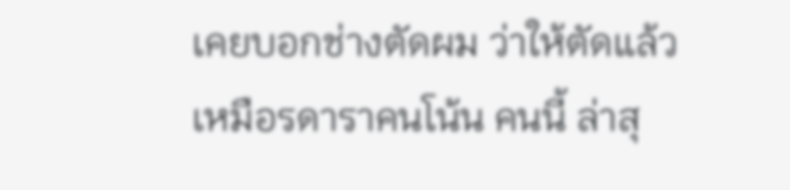เคยบอกช่างตัดผม ว่าให้ตัดแล้วเหมือรดาราคนโน้น คนนี้ ล่าสุ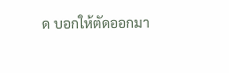ด บอกให้ตัดออกมา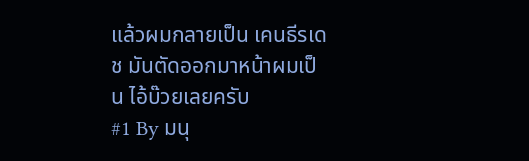แล้วผมกลายเป็น เคนธีรเดช มันตัดออกมาหน้าผมเป็น ไอ้บ๊วยเลยครับ
#1 By มนุ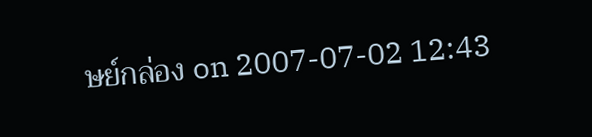ษย์กล่อง on 2007-07-02 12:43